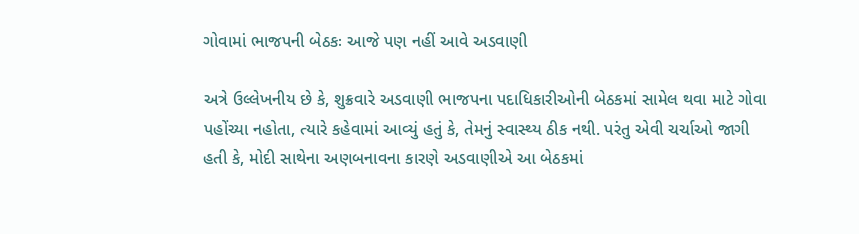ગોવામાં ભાજપની બેઠકઃ આજે પણ નહીં આવે અડવાણી

અત્રે ઉલ્લેખનીય છે કે, શુક્રવારે અડવાણી ભાજપના પદાધિકારીઓની બેઠકમાં સામેલ થવા માટે ગોવા પહોંચ્યા નહોતા, ત્યારે કહેવામાં આવ્યું હતું કે, તેમનું સ્વાસ્થ્ય ઠીક નથી. પરંતુ એવી ચર્ચાઓ જાગી હતી કે, મોદી સાથેના અણબનાવના કારણે અડવાણીએ આ બેઠકમાં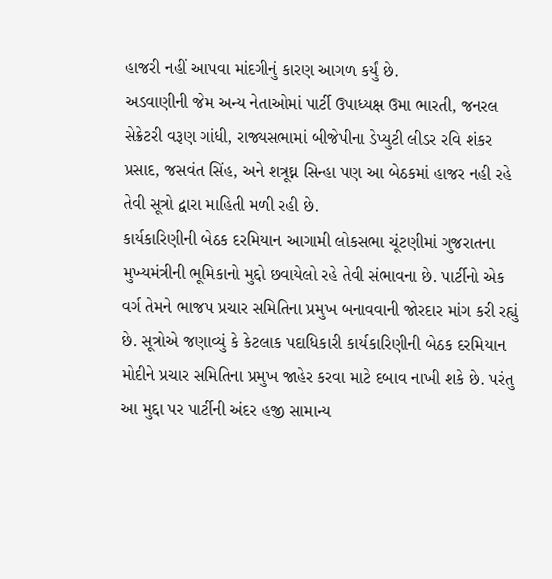હાજરી નહીં આપવા માંદગીનું કારણ આગળ કર્યું છે.
અડવાણીની જેમ અન્ય નેતાઓમાં પાર્ટી ઉપાધ્યક્ષ ઉમા ભારતી, જનરલ સેક્રેટરી વરૂણ ગાંધી, રાજ્યસભામાં બીજેપીના ડેપ્યુટી લીડર રવિ શંકર પ્રસાદ, જસવંત સિંહ, અને શત્રૂઘ્ન સિન્હા પણ આ બેઠકમાં હાજર નહી રહે તેવી સૂત્રો દ્વારા માહિતી મળી રહી છે.
કાર્યકારિણીની બેઠક દરમિયાન આગામી લોકસભા ચૂંટણીમાં ગુજરાતના મુખ્યમંત્રીની ભૂમિકાનો મુદ્દો છવાયેલો રહે તેવી સંભાવના છે. પાર્ટીનો એક વર્ગ તેમને ભાજપ પ્રચાર સમિતિના પ્રમુખ બનાવવાની જોરદાર માંગ કરી રહ્યું છે. સૂત્રોએ જણાવ્યું કે કેટલાક પદાધિકારી કાર્યકારિણીની બેઠક દરમિયાન મોદીને પ્રચાર સમિતિના પ્રમુખ જાહેર કરવા માટે દબાવ નાખી શકે છે. પરંતુ આ મુદ્દા પર પાર્ટીની અંદર હજી સામાન્ય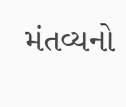મંતવ્યનો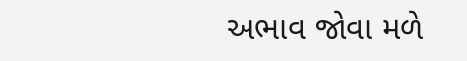અભાવ જોવા મળે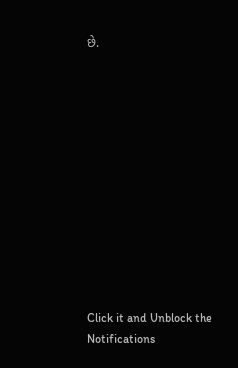છે.












Click it and Unblock the Notifications